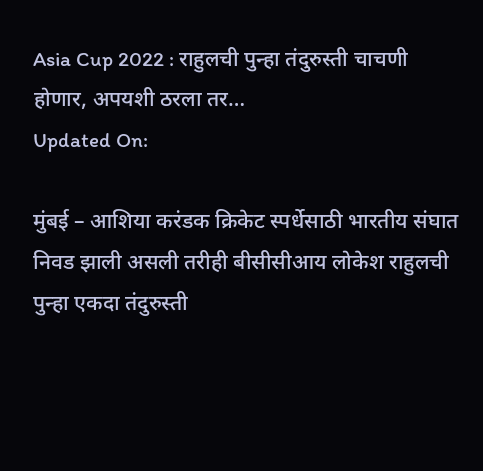Asia Cup 2022 : राहुलची पुन्हा तंदुरुस्ती चाचणी होणार, अपयशी ठरला तर…
Updated On:

मुंबई – आशिया करंडक क्रिकेट स्पर्धेसाठी भारतीय संघात निवड झाली असली तरीही बीसीसीआय लोकेश राहुलची पुन्हा एकदा तंदुरुस्ती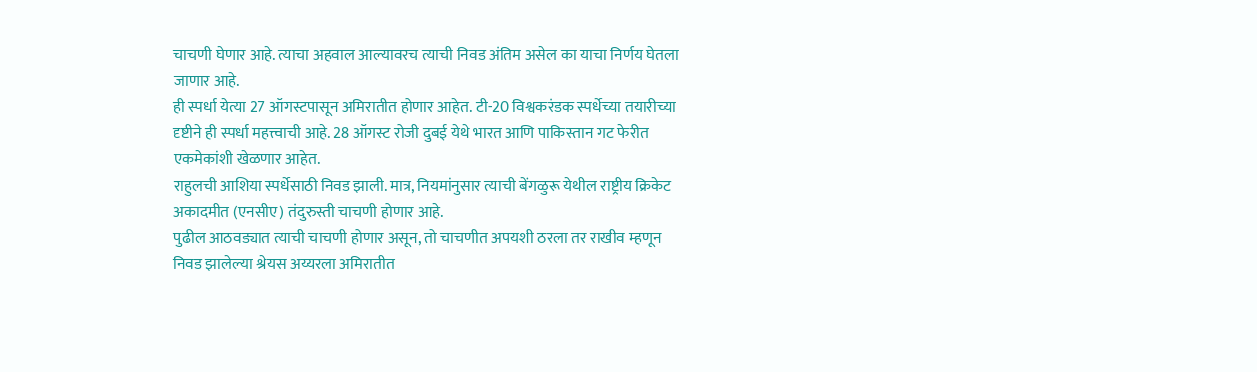चाचणी घेणार आहे. त्याचा अहवाल आल्यावरच त्याची निवड अंतिम असेल का याचा निर्णय घेतला जाणार आहे.
ही स्पर्धा येत्या 27 ऑगस्टपासून अमिरातीत होणार आहेत. टी-20 विश्वकरंडक स्पर्धेच्या तयारीच्या दृष्टीने ही स्पर्धा महत्त्वाची आहे. 28 ऑगस्ट रोजी दुबई येथे भारत आणि पाकिस्तान गट फेरीत एकमेकांशी खेळणार आहेत.
राहुलची आशिया स्पर्धेसाठी निवड झाली. मात्र, नियमांनुसार त्याची बेंगळुरू येथील राष्ट्रीय क्रिकेट अकादमीत (एनसीए) तंदुरुस्ती चाचणी होणार आहे.
पुढील आठवड्यात त्याची चाचणी होणार असून, तो चाचणीत अपयशी ठरला तर राखीव म्हणून निवड झालेल्या श्रेयस अय्यरला अमिरातीत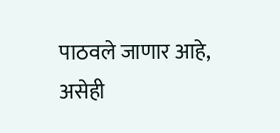पाठवले जाणार आहे, असेही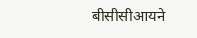बीसीसीआयने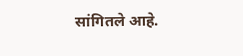सांगितले आहे.